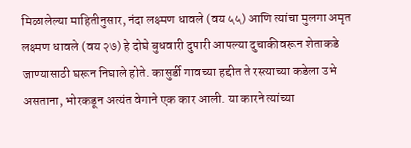मिळालेल्या माहितीनुसार, नंदा लक्ष्मण धावले (वय ५५) आणि त्यांचा मुलगा अमृत लक्ष्मण धावले (वय २७) हे दोघे बुधवारी दुपारी आपल्या दुचाकीवरून शेताकडे जाण्यासाठी घरून निघाले होते. कासुर्डी गावच्या हद्दीत ते रस्त्याच्या कडेला उभे असताना, भोरकडून अत्यंत वेगाने एक कार आली. या कारने त्यांच्या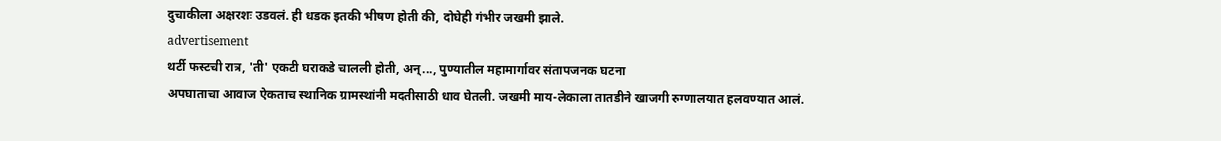दुचाकीला अक्षरशः उडवलं. ही धडक इतकी भीषण होती की, दोघेही गंभीर जखमी झाले.
advertisement
थर्टी फस्टची रात्र, 'ती' एकटी घराकडे चालली होती, अन्..., पुण्यातील महामार्गावर संतापजनक घटना
अपघाताचा आवाज ऐकताच स्थानिक ग्रामस्थांनी मदतीसाठी धाव घेतली. जखमी माय-लेकाला तातडीने खाजगी रुग्णालयात हलवण्यात आलं.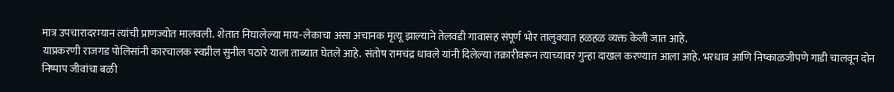मात्र उपचारादरम्यान त्यांची प्राणज्योत मालवली. शेतात निघालेल्या माय-लेकाचा असा अचानक मृत्यू झाल्याने तेलवडी गावासह संपूर्ण भोर तालुक्यात हळहळ व्यक्त केली जात आहे.
याप्रकरणी राजगड पोलिसांनी कारचालक स्वप्नील सुनील पठारे याला ताब्यात घेतले आहे. संतोष रामचंद्र धावले यांनी दिलेल्या तक्रारीवरून त्याच्यावर गुन्हा दाखल करण्यात आला आहे. भरधाव आणि निष्काळजीपणे गाडी चालवून दोन निष्पाप जीवांचा बळी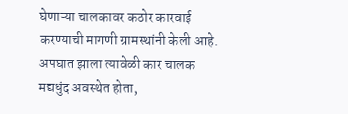घेणाऱ्या चालकावर कठोर कारवाई करण्याची मागणी ग्रामस्थांनी केली आहे. अपघात झाला त्यावेळी कार चालक मद्यधुंद अवस्थेत होता,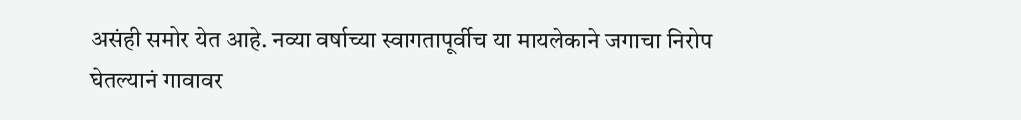असंही समोर येत आहे. नव्या वर्षाच्या स्वागतापूर्वीच या मायलेकाने जगाचा निरोप घेतल्यानं गावावर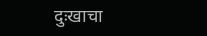दुःखाचा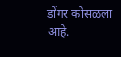डोंगर कोसळला आहे.